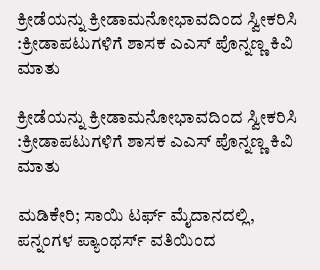ಕ್ರೀಡೆಯನ್ನು ಕ್ರೀಡಾಮನೋಭಾವದಿಂದ ಸ್ವೀಕರಿಸಿ :ಕ್ರೀಡಾಪಟುಗಳಿಗೆ ಶಾಸಕ ಎ‌ಎಸ್ ಪೊನ್ನಣ್ಣ ಕಿವಿ ಮಾತು

ಕ್ರೀಡೆಯನ್ನು ಕ್ರೀಡಾಮನೋಭಾವದಿಂದ ಸ್ವೀಕರಿಸಿ :ಕ್ರೀಡಾಪಟುಗಳಿಗೆ ಶಾಸಕ ಎ‌ಎಸ್ ಪೊನ್ನಣ್ಣ ಕಿವಿ ಮಾತು

ಮಡಿಕೇರಿ; ಸಾಯಿ ಟರ್ಫ್ ಮೈದಾನದಲ್ಲಿ, ಪನ್ನಂಗಳ ಪ್ಯಾಂಥರ್ಸ್ ವತಿಯಿಂದ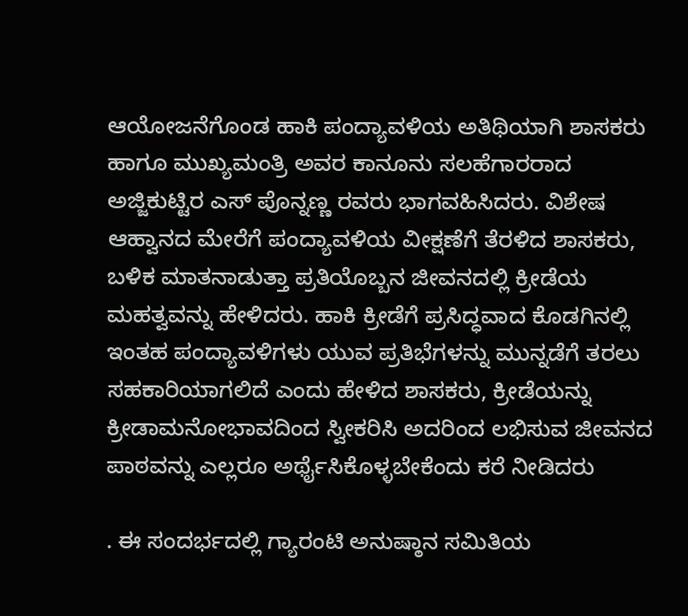ಆಯೋಜನೆಗೊಂಡ ಹಾಕಿ ಪಂದ್ಯಾವಳಿಯ ಅತಿಥಿಯಾಗಿ ಶಾಸಕರು ಹಾಗೂ ಮುಖ್ಯಮಂತ್ರಿ ಅವರ ಕಾನೂನು ಸಲಹೆಗಾರರಾದ ಅಜ್ಜಿಕುಟ್ಟಿರ ಎಸ್ ಪೊನ್ನಣ್ಣ ರವರು ಭಾಗವಹಿಸಿದರು. ವಿಶೇಷ ಆಹ್ವಾನದ ಮೇರೆಗೆ ಪಂದ್ಯಾವಳಿಯ ವೀಕ್ಷಣೆಗೆ ತೆರಳಿದ ಶಾಸಕರು, ಬಳಿಕ ಮಾತನಾಡುತ್ತಾ ಪ್ರತಿಯೊಬ್ಬನ ಜೀವನದಲ್ಲಿ ಕ್ರೀಡೆಯ ಮಹತ್ವವನ್ನು ಹೇಳಿದರು. ಹಾಕಿ ಕ್ರೀಡೆಗೆ ಪ್ರಸಿದ್ಧವಾದ ಕೊಡಗಿನಲ್ಲಿ ಇಂತಹ ಪಂದ್ಯಾವಳಿಗಳು ಯುವ ಪ್ರತಿಭೆಗಳನ್ನು ಮುನ್ನಡೆಗೆ ತರಲು ಸಹಕಾರಿಯಾಗಲಿದೆ ಎಂದು ಹೇಳಿದ ಶಾಸಕರು, ಕ್ರೀಡೆಯನ್ನು ಕ್ರೀಡಾಮನೋಭಾವದಿಂದ ಸ್ವೀಕರಿಸಿ ಅದರಿಂದ ಲಭಿಸುವ ಜೀವನದ ಪಾಠವನ್ನು ಎಲ್ಲರೂ ಅರ್ಥೈಸಿಕೊಳ್ಳಬೇಕೆಂದು ಕರೆ ನೀಡಿದರು

. ಈ ಸಂದರ್ಭದಲ್ಲಿ ಗ್ಯಾರಂಟಿ ಅನುಷ್ಠಾನ ಸಮಿತಿಯ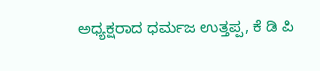ಅಧ್ಯಕ್ಷರಾದ ಧರ್ಮಜ ಉತ್ತಪ್ಪ, ಕೆ ಡಿ ಪಿ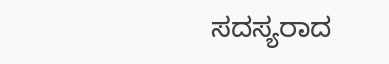ಸದಸ್ಯರಾದ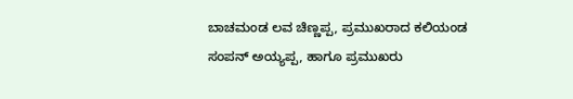ಬಾಚಮಂಡ ಲವ ಚಿಣ್ಣಪ್ಪ, ಪ್ರಮುಖರಾದ ಕಲಿಯಂಡ ಸಂಪನ್ ಅಯ್ಯಪ್ಪ, ಹಾಗೂ ಪ್ರಮುಖರು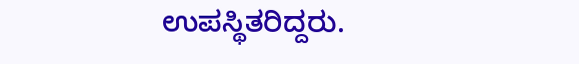ಉಪಸ್ಥಿತರಿದ್ದರು.